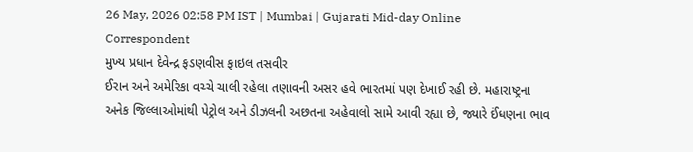26 May, 2026 02:58 PM IST | Mumbai | Gujarati Mid-day Online Correspondent
મુખ્ય પ્રધાન દેવેન્દ્ર ફડણવીસ ફાઇલ તસવીર
ઈરાન અને અમેરિકા વચ્ચે ચાલી રહેલા તણાવની અસર હવે ભારતમાં પણ દેખાઈ રહી છે. મહારાષ્ટ્રના અનેક જિલ્લાઓમાંથી પેટ્રોલ અને ડીઝલની અછતના અહેવાલો સામે આવી રહ્યા છે, જ્યારે ઈંધણના ભાવ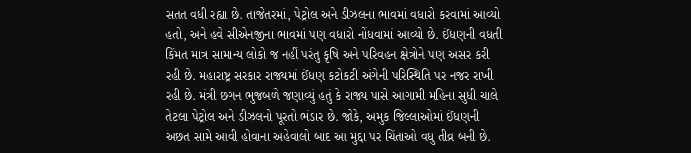સતત વધી રહ્યા છે. તાજેતરમાં, પેટ્રોલ અને ડીઝલના ભાવમાં વધારો કરવામાં આવ્યો હતો, અને હવે સીએનજીના ભાવમાં પણ વધારો નોંધવામાં આવ્યો છે. ઈંધણની વધતી કિંમત માત્ર સામાન્ય લોકો જ નહીં પરંતુ કૃષિ અને પરિવહન ક્ષેત્રોને પણ અસર કરી રહી છે. મહારાષ્ટ્ર સરકાર રાજ્યમાં ઈંધણ કટોકટી અંગેની પરિસ્થિતિ પર નજર રાખી રહી છે. મંત્રી છગન ભુજબળે જણાવ્યું હતું કે રાજ્ય પાસે આગામી મહિના સુધી ચાલે તેટલા પેટ્રોલ અને ડીઝલનો પૂરતો ભંડાર છે. જોકે, અમુક જિલ્લાઓમાં ઈંધણની અછત સામે આવી હોવાના અહેવાલો બાદ આ મુદ્દા પર ચિંતાઓ વધુ તીવ્ર બની છે.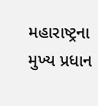મહારાષ્ટ્રના મુખ્ય પ્રધાન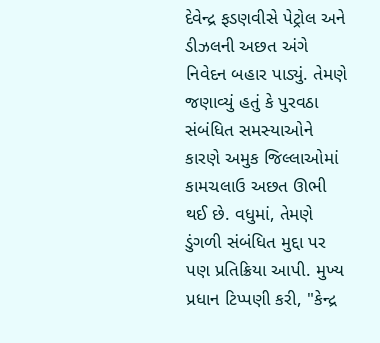દેવેન્દ્ર ફડણવીસે પેટ્રોલ અને ડીઝલની અછત અંગે નિવેદન બહાર પાડ્યું. તેમણે જણાવ્યું હતું કે પુરવઠા સંબંધિત સમસ્યાઓને કારણે અમુક જિલ્લાઓમાં કામચલાઉ અછત ઊભી થઈ છે. વધુમાં, તેમણે ડુંગળી સંબંધિત મુદ્દા પર પણ પ્રતિક્રિયા આપી. મુખ્ય પ્રધાન ટિપ્પણી કરી, "કેન્દ્ર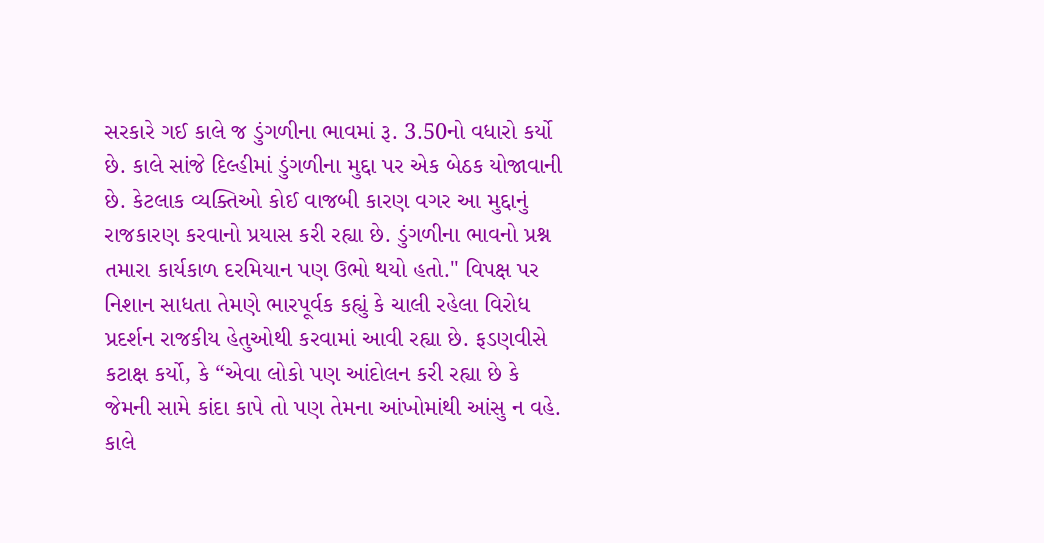સરકારે ગઈ કાલે જ ડુંગળીના ભાવમાં રૂ. 3.50નો વધારો કર્યો છે. કાલે સાંજે દિલ્હીમાં ડુંગળીના મુદ્દા પર એક બેઠક યોજાવાની છે. કેટલાક વ્યક્તિઓ કોઈ વાજબી કારણ વગર આ મુદ્દાનું રાજકારણ કરવાનો પ્રયાસ કરી રહ્યા છે. ડુંગળીના ભાવનો પ્રશ્ન તમારા કાર્યકાળ દરમિયાન પણ ઉભો થયો હતો." વિપક્ષ પર નિશાન સાધતા તેમણે ભારપૂર્વક કહ્યું કે ચાલી રહેલા વિરોધ પ્રદર્શન રાજકીય હેતુઓથી કરવામાં આવી રહ્યા છે. ફડણવીસે કટાક્ષ કર્યો, કે “એવા લોકો પણ આંદોલન કરી રહ્યા છે કે જેમની સામે કાંદા કાપે તો પણ તેમના આંખોમાંથી આંસુ ન વહે. કાલે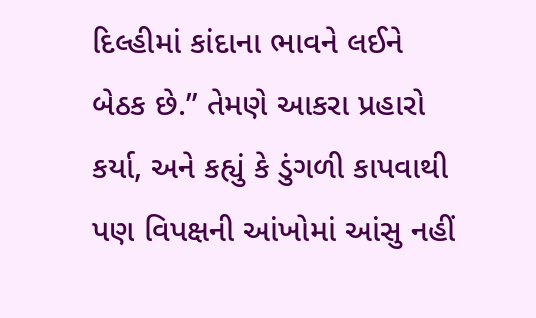દિલ્હીમાં કાંદાના ભાવને લઈને બેઠક છે.” તેમણે આકરા પ્રહારો કર્યા, અને કહ્યું કે ડુંગળી કાપવાથી પણ વિપક્ષની આંખોમાં આંસુ નહીં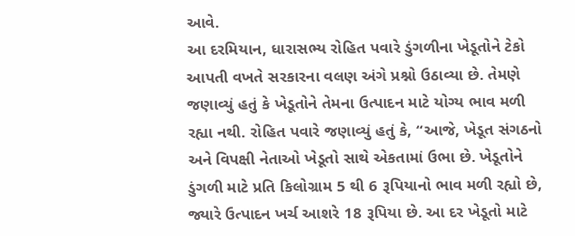આવે.
આ દરમિયાન, ધારાસભ્ય રોહિત પવારે ડુંગળીના ખેડૂતોને ટેકો આપતી વખતે સરકારના વલણ અંગે પ્રશ્નો ઉઠાવ્યા છે. તેમણે જણાવ્યું હતું કે ખેડૂતોને તેમના ઉત્પાદન માટે યોગ્ય ભાવ મળી રહ્યા નથી. રોહિત પવારે જણાવ્યું હતું કે, “આજે, ખેડૂત સંગઠનો અને વિપક્ષી નેતાઓ ખેડૂતો સાથે એકતામાં ઉભા છે. ખેડૂતોને ડુંગળી માટે પ્રતિ કિલોગ્રામ 5 થી 6 રૂપિયાનો ભાવ મળી રહ્યો છે, જ્યારે ઉત્પાદન ખર્ચ આશરે 18 રૂપિયા છે. આ દર ખેડૂતો માટે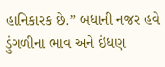હાનિકારક છે.” બધાની નજર હવે ડુંગળીના ભાવ અને ઇંધણ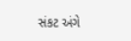સંકટ અંગે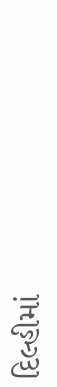દિલ્હીમાં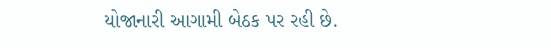યોજાનારી આગામી બેઠક પર રહી છે.